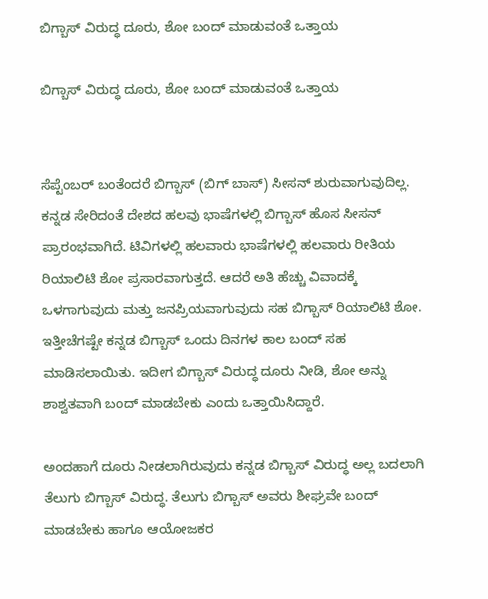ಬಿಗ್ಬಾಸ್ ವಿರುದ್ಧ ದೂರು, ಶೋ ಬಂದ್ ಮಾಡುವಂತೆ ಒತ್ತಾಯ

ಬಿಗ್ಬಾಸ್ ವಿರುದ್ಧ ದೂರು, ಶೋ ಬಂದ್ ಮಾಡುವಂತೆ ಒತ್ತಾಯ


ಸೆಪ್ಟೆಂಬರ್ ಬಂತೆಂದರೆ ಬಿಗ್ಬಾಸ್ (ಬಿಗ್ ಬಾಸ್) ಸೀಸನ್ ಶುರುವಾಗುವುದಿಲ್ಲ. ಕನ್ನಡ ಸೇರಿದಂತೆ ದೇಶದ ಹಲವು ಭಾಷೆಗಳಲ್ಲಿ ಬಿಗ್ಬಾಸ್ ಹೊಸ ಸೀಸನ್ ಪ್ರಾರಂಭವಾಗಿದೆ. ಟಿವಿಗಳಲ್ಲಿ ಹಲವಾರು ಭಾಷೆಗಳಲ್ಲಿ ಹಲವಾರು ರೀತಿಯ ರಿಯಾಲಿಟಿ ಶೋ ಪ್ರಸಾರವಾಗುತ್ತದೆ. ಆದರೆ ಅತಿ ಹೆಚ್ಚು ವಿವಾದಕ್ಕೆ ಒಳಗಾಗುವುದು ಮತ್ತು ಜನಪ್ರಿಯವಾಗುವುದು ಸಹ ಬಿಗ್ಬಾಸ್ ರಿಯಾಲಿಟಿ ಶೋ. ಇತ್ತೀಚೆಗಷ್ಟೇ ಕನ್ನಡ ಬಿಗ್ಬಾಸ್ ಒಂದು ದಿನಗಳ ಕಾಲ ಬಂದ್ ಸಹ ಮಾಡಿಸಲಾಯಿತು. ಇದೀಗ ಬಿಗ್ಬಾಸ್ ವಿರುದ್ಧ ದೂರು ನೀಡಿ, ಶೋ ಅನ್ನು ಶಾಶ್ವತವಾಗಿ ಬಂದ್ ಮಾಡಬೇಕು ಎಂದು ಒತ್ತಾಯಿಸಿದ್ದಾರೆ.

ಅಂದಹಾಗೆ ದೂರು ನೀಡಲಾಗಿರುವುದು ಕನ್ನಡ ಬಿಗ್ಬಾಸ್ ವಿರುದ್ಧ ಅಲ್ಲ ಬದಲಾಗಿ ತೆಲುಗು ಬಿಗ್ಬಾಸ್ ವಿರುದ್ಧ. ತೆಲುಗು ಬಿಗ್ಬಾಸ್ ಅವರು ಶೀಘ್ರವೇ ಬಂದ್ ಮಾಡಬೇಕು ಹಾಗೂ ಆಯೋಜಕರ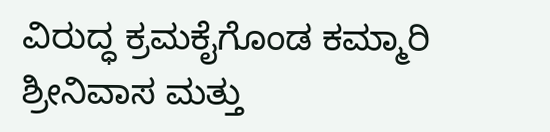ವಿರುದ್ಧ ಕ್ರಮಕೈಗೊಂಡ ಕಮ್ಮಾರಿ ಶ್ರೀನಿವಾಸ ಮತ್ತು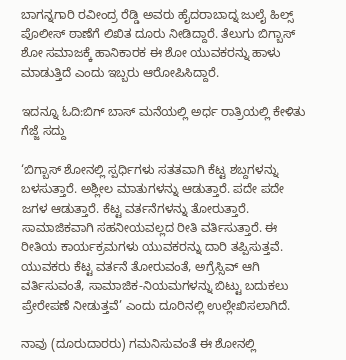ಬಾಗನ್ನಗಾರಿ ರವೀಂದ್ರ ರೆಡ್ಡಿ ಅವರು ಹೈದರಾಬಾದ್ನ ಜುಲೈ ಹಿಲ್ಸ್ ಪೊಲೀಸ್ ಠಾಣೆಗೆ ಲಿಖಿತ ದೂರು ನೀಡಿದ್ದಾರೆ. ತೆಲುಗು ಬಿಗ್ಬಾಸ್ ಶೋ ಸಮಾಜಕ್ಕೆ ಹಾನಿಕಾರಕ ಈ ಶೋ ಯುವಕರನ್ನು ಹಾಳು ಮಾಡುತ್ತಿದೆ ಎಂದು ಇಬ್ಬರು ಆರೋಪಿಸಿದ್ದಾರೆ.

ಇದನ್ನೂ ಓದಿ:ಬಿಗ್ ಬಾಸ್ ಮನೆಯಲ್ಲಿ ಅರ್ಧ ರಾತ್ರಿಯಲ್ಲಿ ಕೇಳಿತು ಗೆಜ್ಜೆ ಸದ್ದು

‘ಬಿಗ್ಬಾಸ್ ಶೋನಲ್ಲಿ ಸ್ಪರ್ಧಿಗಳು ಸತತವಾಗಿ ಕೆಟ್ಟ ಶಬ್ದಗಳನ್ನು ಬಳಸುತ್ತಾರೆ. ಅಶ್ಲೀಲ ಮಾತುಗಳನ್ನು ಆಡುತ್ತಾರೆ. ಪದೇ ಪದೇ ಜಗಳ ಆಡುತ್ತಾರೆ. ಕೆಟ್ಟ ವರ್ತನೆಗಳನ್ನು ತೋರುತ್ತಾರೆ. ಸಾಮಾಜಿಕವಾಗಿ ಸಹನೀಯವಲ್ಲದ ರೀತಿ ವರ್ತಿಸುತ್ತಾರೆ. ಈ ರೀತಿಯ ಕಾರ್ಯಕ್ರಮಗಳು ಯುವಕರನ್ನು ದಾರಿ ತಪ್ಪಿಸುತ್ತವೆ. ಯುವಕರು ಕೆಟ್ಟ ವರ್ತನೆ ತೋರುವಂತೆ, ಅಗ್ರೆಸ್ಸಿವ್ ಆಗಿ ವರ್ತಿಸುವಂತೆ, ಸಾಮಾಜಿಕ-ನಿಯಮಗಳನ್ನು ಬಿಟ್ಟು ಬದುಕಲು ಪ್ರೇರೇಪಣೆ ನೀಡುತ್ತವೆ’ ಎಂದು ದೂರಿನಲ್ಲಿ ಉಲ್ಲೇಖಿಸಲಾಗಿದೆ.

ನಾವು (ದೂರುದಾರರು) ಗಮನಿಸುವಂತೆ ಈ ಶೋನಲ್ಲಿ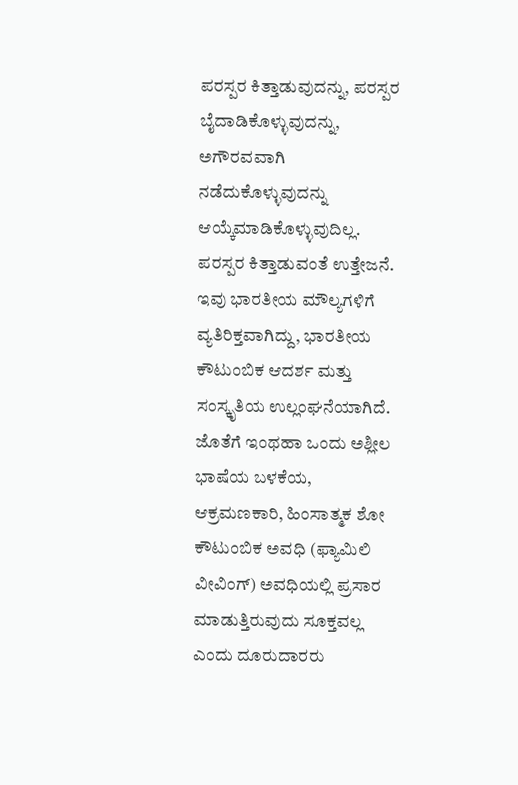ಪರಸ್ಪರ ಕಿತ್ತಾಡುವುದನ್ನು, ಪರಸ್ಪರ ಬೈದಾಡಿಕೊಳ್ಳುವುದನ್ನು, ಅಗೌರವವಾಗಿ ನಡೆದುಕೊಳ್ಳುವುದನ್ನು ಆಯ್ಕೆಮಾಡಿಕೊಳ್ಳುವುದಿಲ್ಲ. ಪರಸ್ಪರ ಕಿತ್ತಾಡುವಂತೆ ಉತ್ತೇಜನೆ. ಇವು ಭಾರತೀಯ ಮೌಲ್ಯಗಳಿಗೆ ವ್ಯತಿರಿಕ್ತವಾಗಿದ್ದು, ಭಾರತೀಯ ಕೌಟುಂಬಿಕ ಆದರ್ಶ ಮತ್ತು ಸಂಸ್ಕೃತಿಯ ಉಲ್ಲಂಘನೆಯಾಗಿದೆ. ಜೊತೆಗೆ ಇಂಥಹಾ ಒಂದು ಅಶ್ಲೀಲ ಭಾಷೆಯ ಬಳಕೆಯ, ಆಕ್ರಮಣಕಾರಿ, ಹಿಂಸಾತ್ಮಕ ಶೋ ಕೌಟುಂಬಿಕ ಅವಧಿ (ಫ್ಯಾಮಿಲಿ ವೀವಿಂಗ್) ಅವಧಿಯಲ್ಲಿ ಪ್ರಸಾರ ಮಾಡುತ್ತಿರುವುದು ಸೂಕ್ತವಲ್ಲ ಎಂದು ದೂರುದಾರರು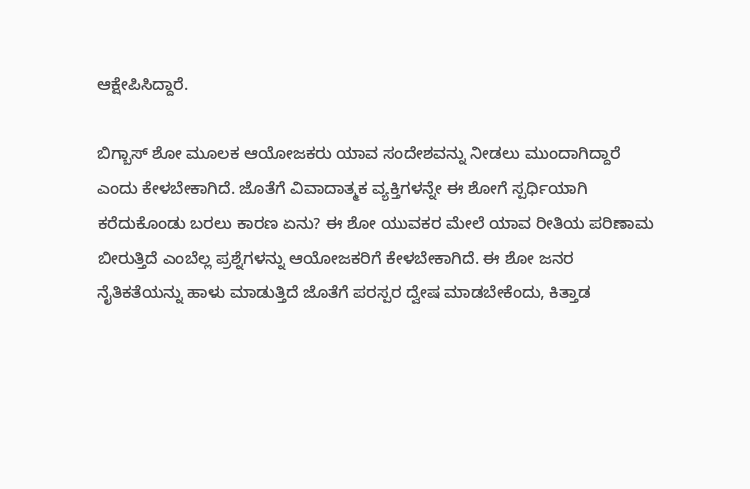ಆಕ್ಷೇಪಿಸಿದ್ದಾರೆ.

ಬಿಗ್ಬಾಸ್ ಶೋ ಮೂಲಕ ಆಯೋಜಕರು ಯಾವ ಸಂದೇಶವನ್ನು ನೀಡಲು ಮುಂದಾಗಿದ್ದಾರೆ ಎಂದು ಕೇಳಬೇಕಾಗಿದೆ. ಜೊತೆಗೆ ವಿವಾದಾತ್ಮಕ ವ್ಯಕ್ತಿಗಳನ್ನೇ ಈ ಶೋಗೆ ಸ್ಪರ್ಧಿಯಾಗಿ ಕರೆದುಕೊಂಡು ಬರಲು ಕಾರಣ ಏನು? ಈ ಶೋ ಯುವಕರ ಮೇಲೆ ಯಾವ ರೀತಿಯ ಪರಿಣಾಮ ಬೀರುತ್ತಿದೆ ಎಂಬೆಲ್ಲ ಪ್ರಶ್ನೆಗಳನ್ನು ಆಯೋಜಕರಿಗೆ ಕೇಳಬೇಕಾಗಿದೆ. ಈ ಶೋ ಜನರ ನೈತಿಕತೆಯನ್ನು ಹಾಳು ಮಾಡುತ್ತಿದೆ ಜೊತೆಗೆ ಪರಸ್ಪರ ದ್ವೇಷ ಮಾಡಬೇಕೆಂದು, ಕಿತ್ತಾಡ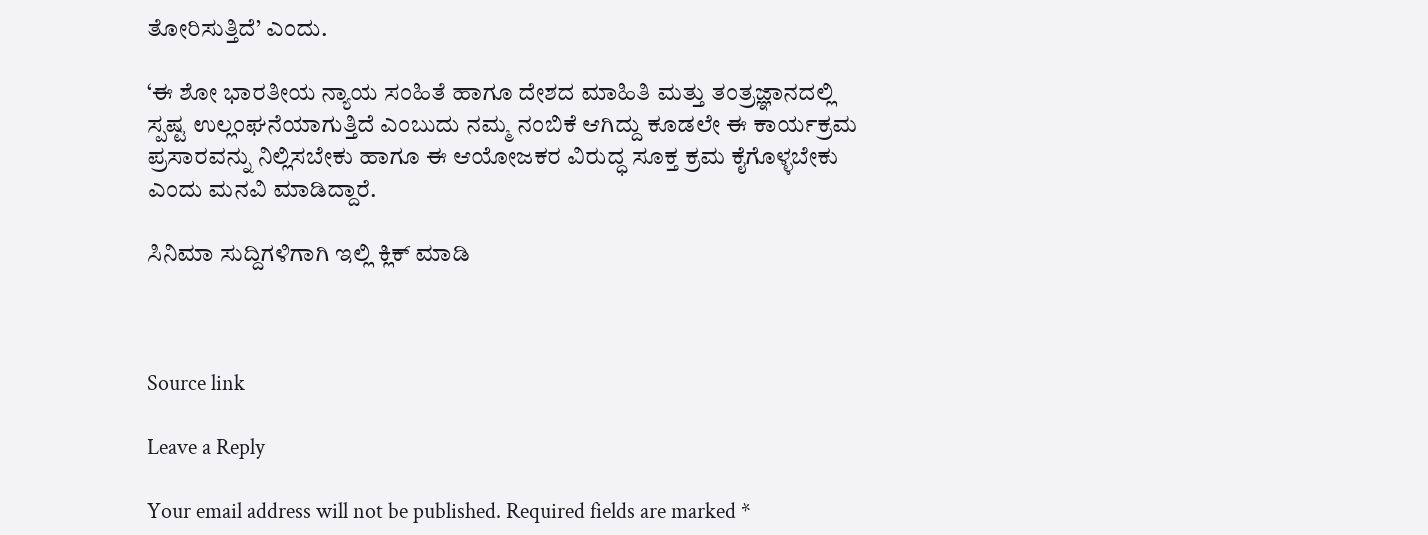ತೋರಿಸುತ್ತಿದೆ’ ಎಂದು.

‘ಈ ಶೋ ಭಾರತೀಯ ನ್ಯಾಯ ಸಂಹಿತೆ ಹಾಗೂ ದೇಶದ ಮಾಹಿತಿ ಮತ್ತು ತಂತ್ರಜ್ಞಾನದಲ್ಲಿ ಸ್ಪಷ್ಟ ಉಲ್ಲಂಘನೆಯಾಗುತ್ತಿದೆ ಎಂಬುದು ನಮ್ಮ ನಂಬಿಕೆ ಆಗಿದ್ದು ಕೂಡಲೇ ಈ ಕಾರ್ಯಕ್ರಮ ಪ್ರಸಾರವನ್ನು ನಿಲ್ಲಿಸಬೇಕು ಹಾಗೂ ಈ ಆಯೋಜಕರ ವಿರುದ್ಧ ಸೂಕ್ತ ಕ್ರಮ ಕೈಗೊಳ್ಳಬೇಕು ಎಂದು ಮನವಿ ಮಾಡಿದ್ದಾರೆ.

ಸಿನಿಮಾ ಸುದ್ದಿಗಳಿಗಾಗಿ ಇಲ್ಲಿ ಕ್ಲಿಕ್ ಮಾಡಿ



Source link

Leave a Reply

Your email address will not be published. Required fields are marked *